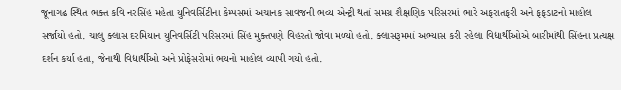જૂનાગઢ સ્થિત ભક્ત કવિ નરસિંહ મહેતા યુનિવર્સિટીના કેમ્પસમાં અચાનક સાવજની ભવ્ય એન્ટ્રી થતાં સમગ્ર શૈક્ષણિક પરિસરમાં ભારે અફરાતફરી અને ફફડાટનો માહોલ સર્જાયો હતો. ચાલુ ક્લાસ દરમિયાન યુનિવર્સિટી પરિસરમાં સિંહ મુક્તપણે વિહરતો જોવા મળ્યો હતો. ક્લાસરૂમમાં અભ્યાસ કરી રહેલા વિદ્યાર્થીઓએ બારીમાંથી સિંહના પ્રત્યક્ષ દર્શન કર્યા હતા, જેનાથી વિદ્યાર્થીઓ અને પ્રોફેસરોમાં ભયનો માહોલ વ્યાપી ગયો હતો.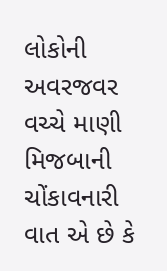લોકોની અવરજવર વચ્ચે માણી મિજબાની
ચોંકાવનારી વાત એ છે કે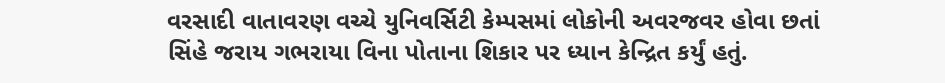વરસાદી વાતાવરણ વચ્ચે યુનિવર્સિટી કેમ્પસમાં લોકોની અવરજવર હોવા છતાં સિંહે જરાય ગભરાયા વિના પોતાના શિકાર પર ધ્યાન કેન્દ્રિત કર્યું હતું.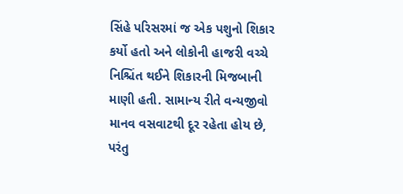સિંહે પરિસરમાં જ એક પશુનો શિકાર કર્યો હતો અને લોકોની હાજરી વચ્ચે નિશ્ચિંત થઈને શિકારની મિજબાની માણી હતી. સામાન્ય રીતે વન્યજીવો માનવ વસવાટથી દૂર રહેતા હોય છે, પરંતુ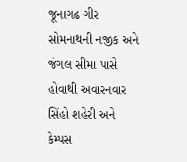જૂનાગઢ ગીર સોમનાથની નજીક અને જંગલ સીમા પાસે હોવાથી અવારનવાર સિંહો શહેરી અને કેમ્પસ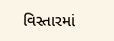વિસ્તારમાં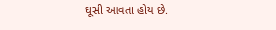ઘૂસી આવતા હોય છે.